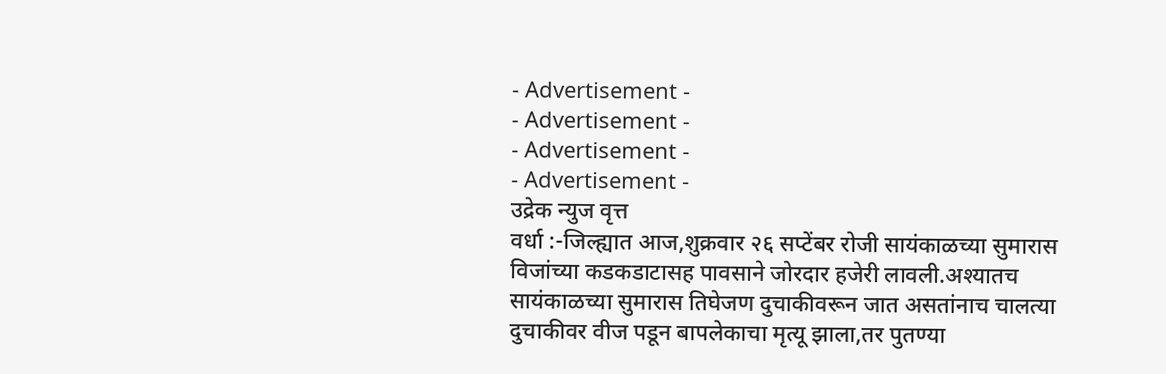- Advertisement -
- Advertisement -
- Advertisement -
- Advertisement -
उद्रेक न्युज वृत्त
वर्धा :-जिल्ह्यात आज,शुक्रवार २६ सप्टेंबर रोजी सायंकाळच्या सुमारास विजांच्या कडकडाटासह पावसाने जोरदार हजेरी लावली.अश्यातच सायंकाळच्या सुमारास तिघेजण दुचाकीवरून जात असतांनाच चालत्या दुचाकीवर वीज पडून बापलेकाचा मृत्यू झाला,तर पुतण्या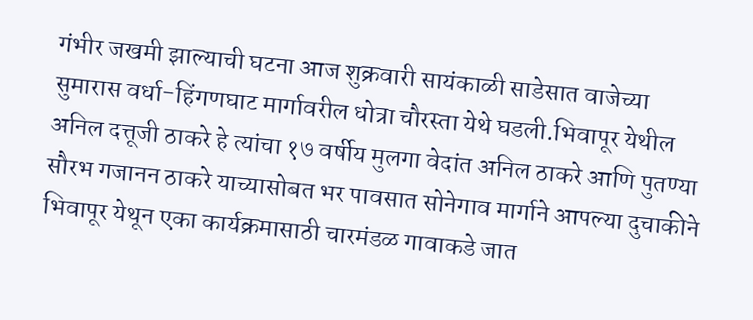गंभीर जखमी झाल्याची घटना आज शुक्रवारी सायंकाळी साडेसात वाजेच्या सुमारास वर्धा-हिंगणघाट मार्गावरील धोत्रा चौरस्ता येथे घडली.भिवापूर येथील अनिल दत्तूजी ठाकरे हे त्यांचा १७ वर्षीय मुलगा वेदांत अनिल ठाकरे आणि पुतण्या सौरभ गजानन ठाकरे याच्यासोबत भर पावसात सोनेगाव मार्गाने आपल्या दुचाकीने भिवापूर येथून एका कार्यक्रमासाठी चारमंडळ गावाकडे जात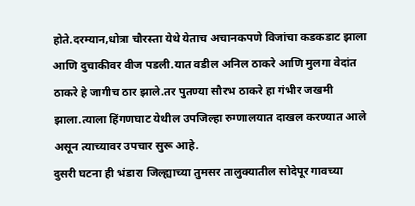होते.दरम्यान,धोत्रा चौरस्ता येथे येताच अचानकपणे विजांचा कडकडाट झाला आणि दुचाकीवर वीज पडली.यात वडील अनिल ठाकरे आणि मुलगा वेदांत ठाकरे हे जागीच ठार झाले.तर पुतण्या सौरभ ठाकरे हा गंभीर जखमी झाला.त्याला हिंगणघाट येथील उपजिल्हा रुग्णालयात दाखल करण्यात आले असून त्याच्यावर उपचार सुरू आहे.
दुसरी घटना ही भंडारा जिल्ह्याच्या तुमसर तालुक्यातील सोदेपूर गावच्या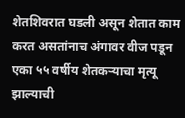शेतशिवरात घडली असून शेतात काम करत असतांनाच अंगावर वीज पडून एका ५५ वर्षीय शेतकऱ्याचा मृत्यू झाल्याची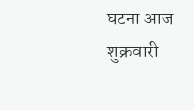घटना आज शुक्रवारी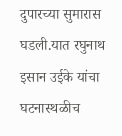दुपारच्या सुमारास घडली.यात रघुनाथ इसान उईके यांचा घटनास्थळीच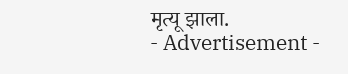मृत्यू झाला.
- Advertisement -